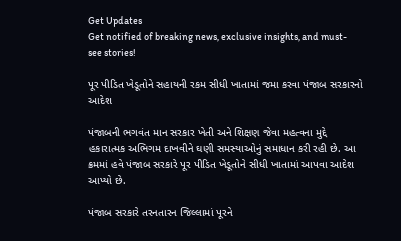Get Updates
Get notified of breaking news, exclusive insights, and must-see stories!

પૂર પીડિત ખેડૂતોને સહાયની રકમ સીધી ખાતામાં જમા કરવા પંજાબ સરકારનો આદેશ

પંજાબની ભગવંત માન સરકાર ખેતી અને શિક્ષણ જેવા મહત્વના મુદ્દે હકારાત્મક અભિગમ દાખવીને ઘણી સમસ્યાઓનું સમાધાન કરી રહી છે. આ ક્રમમાં હવે પંજાબ સરકારે પૂર પીડિત ખેડૂતોને સીધી ખાતામાં આપવા આદેશ આપ્યો છે.

પંજાબ સરકારે તરનતારન જિલ્લામાં પૂરને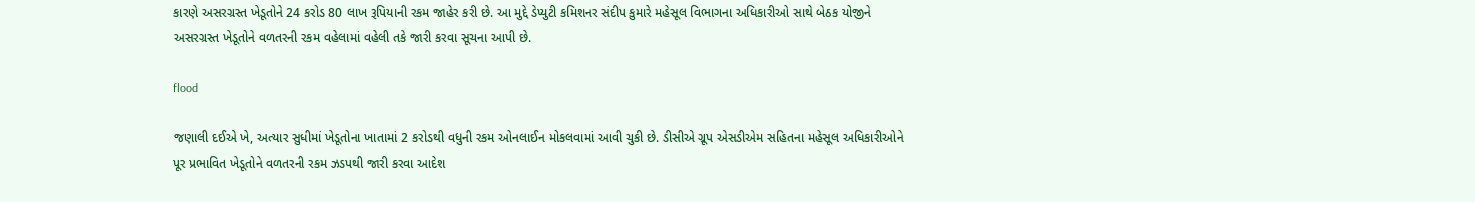કારણે અસરગ્રસ્ત ખેડૂતોને 24 કરોડ 80 લાખ રૂપિયાની રકમ જાહેર કરી છે. આ મુદ્દે ડેપ્યુટી કમિશનર સંદીપ કુમારે મહેસૂલ વિભાગના અધિકારીઓ સાથે બેઠક યોજીને અસરગ્રસ્ત ખેડૂતોને વળતરની રકમ વહેલામાં વહેલી તકે જારી કરવા સૂચના આપી છે.

flood

જણાલી દઈએ ખે, અત્યાર સુધીમાં ખેડૂતોના ખાતામાં 2 કરોડથી વધુની રકમ ઓનલાઈન મોકલવામાં આવી ચુકી છે. ડીસીએ ગ્રૂપ એસડીએમ સહિતના મહેસૂલ અધિકારીઓને પૂર પ્રભાવિત ખેડૂતોને વળતરની રકમ ઝડપથી જારી કરવા આદેશ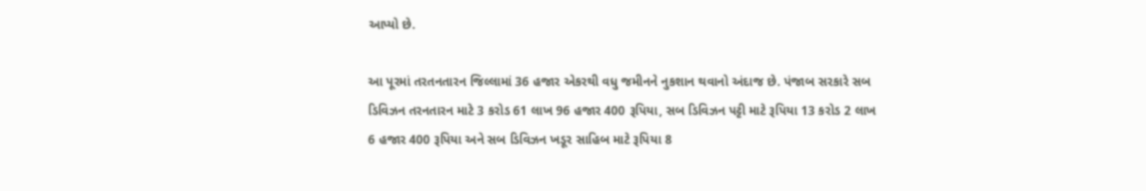આપ્યો છે.

આ પૂરમાં તરતનતારન જિલ્લામાં 36 હજાર એકરથી વધુ જમીનને નુકશાન થવાનો અંદાજ છે. પંજાબ સરકારે સબ ડિવિઝન તરનતારન માટે 3 કરોડ 61 લાખ 96 હજાર 400 રૂપિયા, સબ ડિવિઝન પટ્ટી માટે રૂપિયા 13 કરોડ 2 લાખ 6 હજાર 400 રૂપિયા અને સબ ડિવિઝન ખડૂર સાહિબ માટે રૂપિયા 8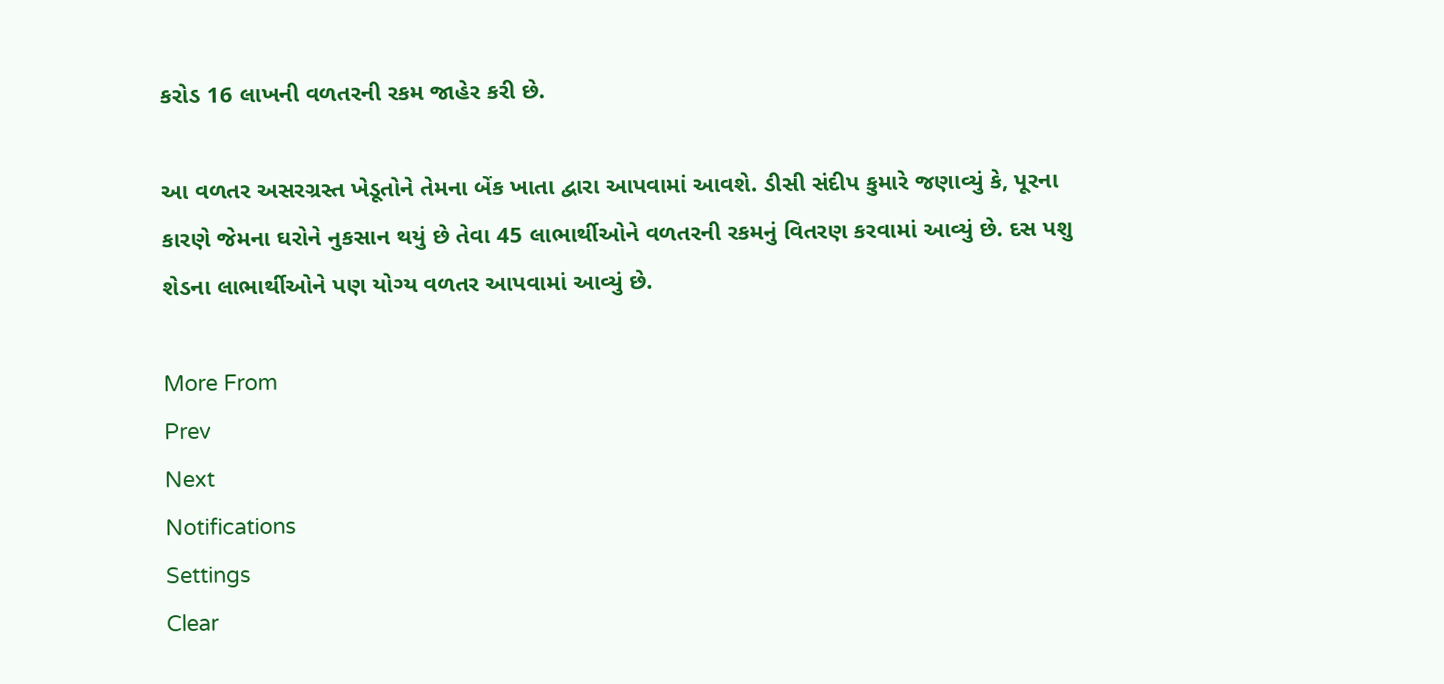કરોડ 16 લાખની વળતરની રકમ જાહેર કરી છે.

આ વળતર અસરગ્રસ્ત ખેડૂતોને તેમના બેંક ખાતા દ્વારા આપવામાં આવશે. ડીસી સંદીપ કુમારે જણાવ્યું કે, પૂરના કારણે જેમના ઘરોને નુકસાન થયું છે તેવા 45 લાભાર્થીઓને વળતરની રકમનું વિતરણ કરવામાં આવ્યું છે. દસ પશુ શેડના લાભાર્થીઓને પણ યોગ્ય વળતર આપવામાં આવ્યું છે.

More From
Prev
Next
Notifications
Settings
Clear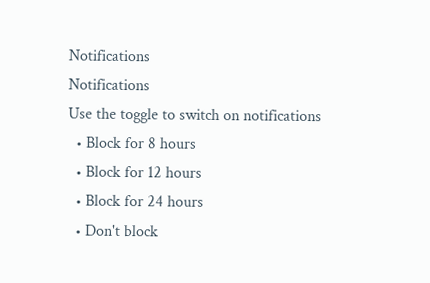Notifications
Notifications
Use the toggle to switch on notifications
  • Block for 8 hours
  • Block for 12 hours
  • Block for 24 hours
  • Don't block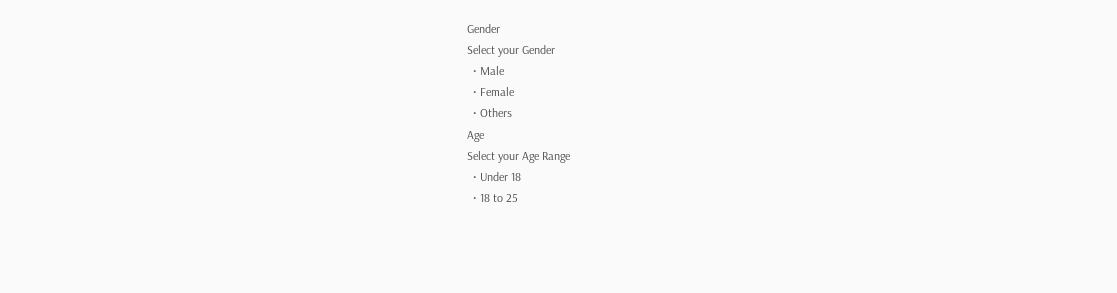Gender
Select your Gender
  • Male
  • Female
  • Others
Age
Select your Age Range
  • Under 18
  • 18 to 25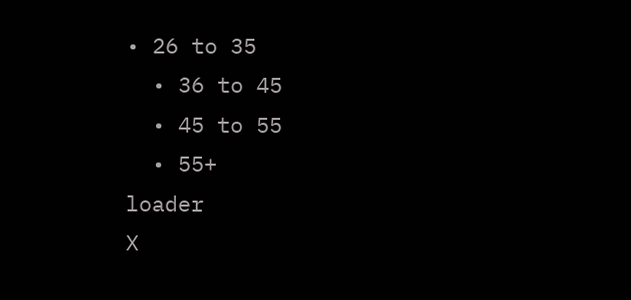• 26 to 35
  • 36 to 45
  • 45 to 55
  • 55+
loader
X